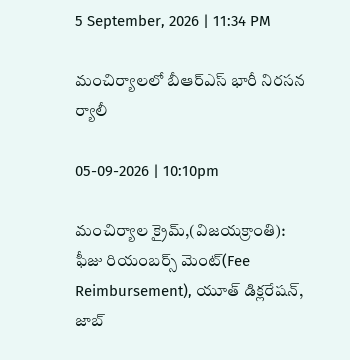5 September, 2026 | 11:34 PM

మంచిర్యాలలో బీఆర్ఎస్ భారీ నిరసన ర్యాలీ

05-09-2026 | 10:10pm

మంచిర్యాల క్రైమ్,(విజయక్రాంతి): ఫీజు రియంబర్స్ మెంట్(Fee Reimbursement), యూత్ డిక్లరేషన్, జాబ్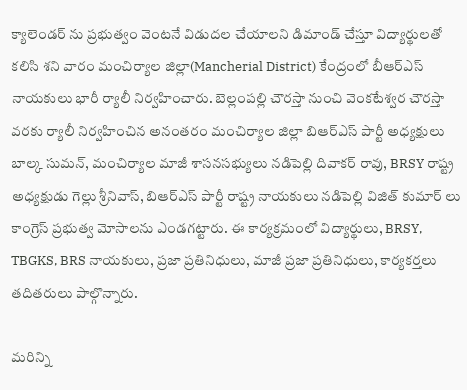క్యాలెండర్ ను ప్రభుత్వం వెంటనే విడుదల చేయాలని డిమాండ్ చేస్తూ విద్యార్థులతో కలిసి శని వారం మంచిర్యాల జిల్లా(Mancherial District) కేంద్రంలో బీఆర్ఎస్ నాయకులు భారీ ర్యాలీ నిర్వహించారు. బెల్లంపల్లి చౌరస్తా నుంచి వెంకటేశ్వర చౌరస్తా వరకు ర్యాలీ నిర్వహించిన అనంతరం మంచిర్యాల జిల్లా బిఆర్ఎస్ పార్టీ అధ్యక్షులు బాల్క సుమన్, మంచిర్యాల మాజీ శాసనసభ్యులు నడిపెల్లి దివాకర్ రావు, BRSY రాష్ట్ర అధ్యక్షుడు గెల్లు శ్రీనివాస్, బిఆర్ఎస్ పార్టీ రాష్ట్ర నాయకులు నడిపెల్లి విజిత్ కుమార్ లు కాంగ్రెస్ ప్రభుత్వ మోసాలను ఎండగట్టారు. ఈ కార్యక్రమంలో విద్యార్థులు, BRSY, TBGKS, BRS నాయకులు, ప్రజా ప్రతినిధులు, మాజీ ప్రజా ప్రతినిధులు, కార్యకర్తలు తదితరులు పాల్గొన్నారు.

మరిన్ని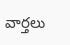వార్తలు